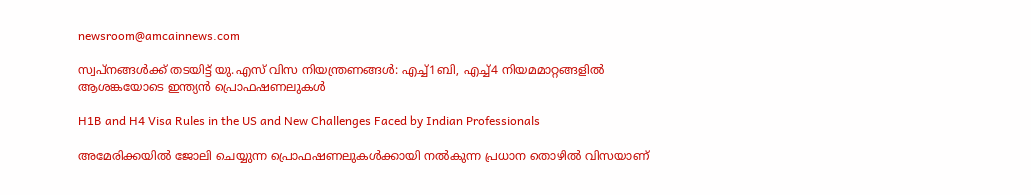newsroom@amcainnews.com

സ്വപ്നങ്ങൾക്ക് തടയിട്ട് യു.എസ് വിസ നിയന്ത്രണങ്ങൾ: എച്ച്1ബി, എച്ച്4 നിയമമാറ്റങ്ങളിൽ ആശങ്കയോടെ ഇന്ത്യൻ പ്രൊഫഷണലുകൾ

H1B and H4 Visa Rules in the US and New Challenges Faced by Indian Professionals

അമേരിക്കയിൽ ജോലി ചെയ്യുന്ന പ്രൊഫഷണലുകൾക്കായി നൽകുന്ന പ്രധാന തൊഴിൽ വിസയാണ്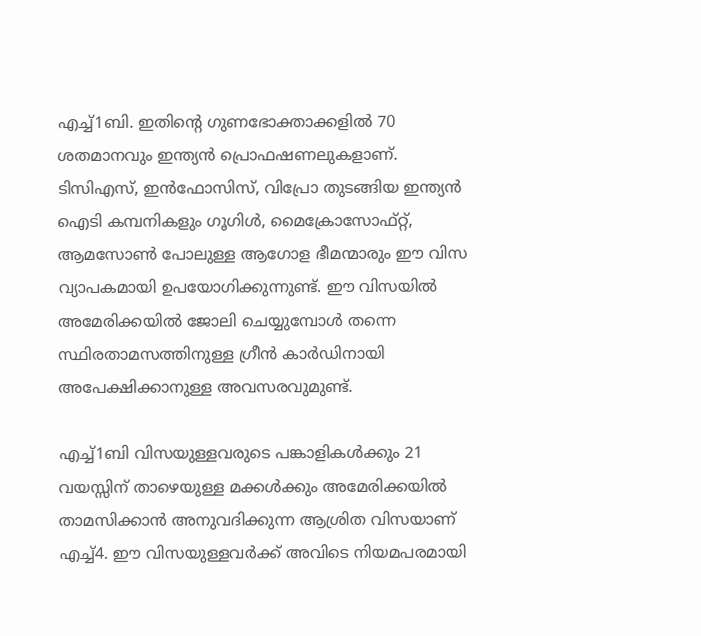എച്ച്1ബി. ഇതിന്റെ ഗുണഭോക്താക്കളിൽ 70 ശതമാനവും ഇന്ത്യൻ പ്രൊഫഷണലുകളാണ്. ടിസിഎസ്, ഇൻഫോസിസ്, വിപ്രോ തുടങ്ങിയ ഇന്ത്യൻ ഐടി കമ്പനികളും ഗൂഗിൾ, മൈക്രോസോഫ്റ്റ്, ആമസോൺ പോലുള്ള ആഗോള ഭീമന്മാരും ഈ വിസ വ്യാപകമായി ഉപയോഗിക്കുന്നുണ്ട്. ഈ വിസയിൽ അമേരിക്കയിൽ ജോലി ചെയ്യുമ്പോൾ തന്നെ സ്ഥിരതാമസത്തിനുള്ള ഗ്രീൻ കാർഡിനായി അപേക്ഷിക്കാനുള്ള അവസരവുമുണ്ട്.

എച്ച്1ബി വിസയുള്ളവരുടെ പങ്കാളികൾക്കും 21 വയസ്സിന് താഴെയുള്ള മക്കൾക്കും അമേരിക്കയിൽ താമസിക്കാൻ അനുവദിക്കുന്ന ആശ്രിത വിസയാണ് എച്ച്4. ഈ വിസയുള്ളവർക്ക് അവിടെ നിയമപരമായി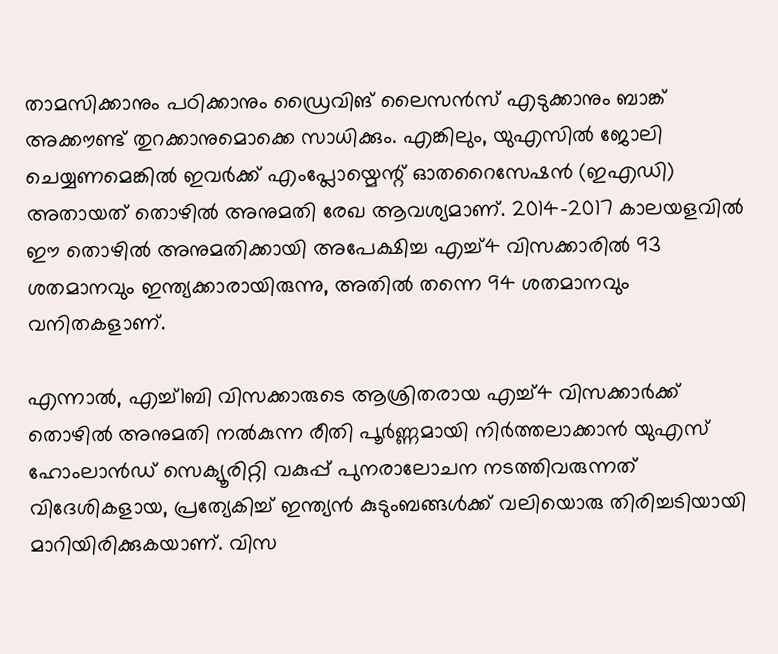താമസിക്കാനും പഠിക്കാനും ഡ്രൈവിങ് ലൈസൻസ് എടുക്കാനും ബാങ്ക് അക്കൗണ്ട് തുറക്കാനുമൊക്കെ സാധിക്കും. എങ്കിലും, യുഎസിൽ ജോലി ചെയ്യണമെങ്കിൽ ഇവർക്ക് എംപ്ലോയ്മെന്റ് ഓതറൈസേഷൻ (ഇഎഡി) അതായത് തൊഴിൽ അനുമതി രേഖ ആവശ്യമാണ്. 2014-2017 കാലയളവിൽ ഈ തൊഴിൽ അനുമതിക്കായി അപേക്ഷിച്ച എച്ച്4 വിസക്കാരിൽ 93 ശതമാനവും ഇന്ത്യക്കാരായിരുന്നു, അതിൽ തന്നെ 94 ശതമാനവും വനിതകളാണ്.

എന്നാൽ, എച്ച്1ബി വിസക്കാരുടെ ആശ്രിതരായ എച്ച്4 വിസക്കാർക്ക് തൊഴിൽ അനുമതി നൽകുന്ന രീതി പൂർണ്ണമായി നിർത്തലാക്കാൻ യുഎസ് ഹോംലാൻഡ് സെക്യൂരിറ്റി വകുപ്പ് പുനരാലോചന നടത്തിവരുന്നത് വിദേശികളായ, പ്രത്യേകിച്ച് ഇന്ത്യൻ കുടുംബങ്ങൾക്ക് വലിയൊരു തിരിച്ചടിയായി മാറിയിരിക്കുകയാണ്. വിസ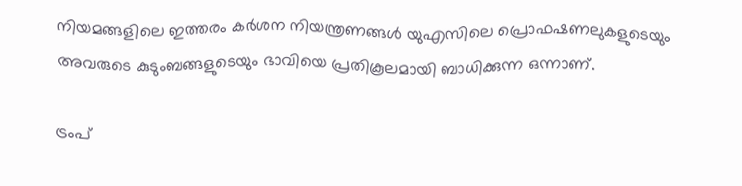നിയമങ്ങളിലെ ഇത്തരം കർശന നിയന്ത്രണങ്ങൾ യുഎസിലെ പ്രൊഫഷണലുകളുടെയും അവരുടെ കുടുംബങ്ങളുടെയും ഭാവിയെ പ്രതികൂലമായി ബാധിക്കുന്ന ഒന്നാണ്.

ട്രംപ്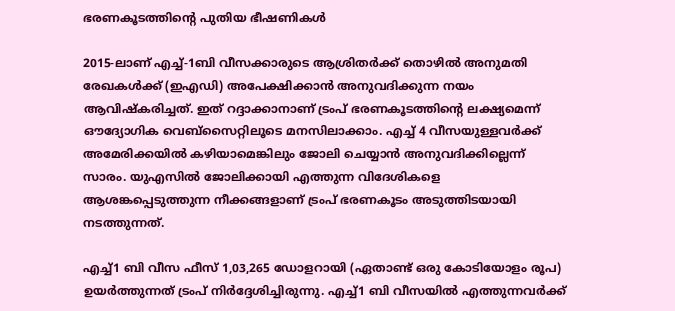ഭരണകൂടത്തിന്റെ പുതിയ ഭീഷണികൾ

2015-ലാണ് എച്ച്-1ബി വീസക്കാരുടെ ആശ്രിതർക്ക് തൊഴിൽ അനുമതി രേഖകൾക്ക് (ഇഎഡി) അപേക്ഷിക്കാൻ അനുവദിക്കുന്ന നയം ആവിഷ്കരിച്ചത്. ഇത് റദ്ദാക്കാനാണ് ട്രംപ് ഭരണകൂടത്തിന്റെ ലക്ഷ്യമെന്ന് ഔദ്യോഗിക വെബ്സൈറ്റിലൂടെ മനസിലാക്കാം. എച്ച് 4 വീസയുള്ളവർക്ക് അമേരിക്കയിൽ കഴിയാമെങ്കിലും ജോലി ചെയ്യാൻ അനുവദിക്കില്ലെന്ന് സാരം. യുഎസിൽ ജോലിക്കായി എത്തുന്ന വിദേശികളെ ആശങ്കപ്പെടുത്തുന്ന നീക്കങ്ങളാണ് ട്രംപ് ഭരണകൂടം അടുത്തിടയായി നടത്തുന്നത്.

എച്ച്1 ബി വീസ ഫീസ് 1,03,265 ഡോളറായി (ഏതാണ്ട് ഒരു കോടിയോളം രൂപ) ഉയർത്തുന്നത് ട്രംപ് നിർദ്ദേശിച്ചിരുന്നു. എച്ച്1 ബി വീസയിൽ എത്തുന്നവർക്ക്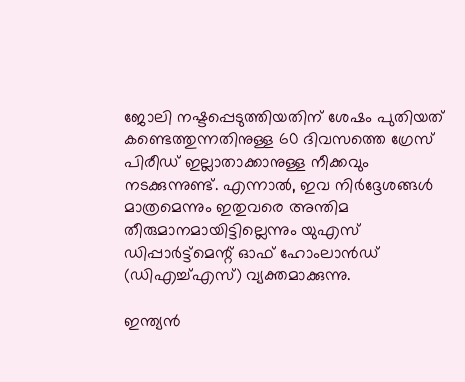ജോലി നഷ്ടപ്പെടുത്തിയതിന് ശേഷം പുതിയത് കണ്ടെത്തുന്നതിനുള്ള 60 ദിവസത്തെ ഗ്രേസ് പിരീഡ് ഇല്ലാതാക്കാനുള്ള നീക്കവും നടക്കുന്നുണ്ട്. എന്നാൽ, ഇവ നിർദ്ദേശങ്ങൾ മാത്രമെന്നും ഇതുവരെ അന്തിമ തീരുമാനമായിട്ടില്ലെന്നും യുഎസ് ഡിപ്പാർട്ട്മെന്റ് ഓഫ് ഹോംലാൻഡ് (ഡിഎച്ച്എസ്) വ്യക്തമാക്കുന്നു.

ഇന്ത്യൻ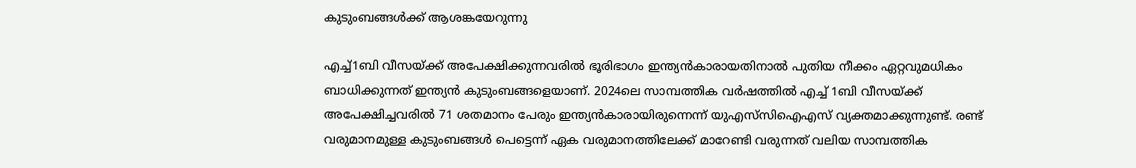കുടുംബങ്ങൾക്ക് ആശങ്കയേറുന്നു

എച്ച്1ബി വീസയ്ക്ക് അപേക്ഷിക്കുന്നവരിൽ ഭൂരിഭാഗം ഇന്ത്യൻകാരായതിനാൽ പുതിയ നീക്കം ഏറ്റവുമധികം ബാധിക്കുന്നത് ഇന്ത്യൻ കുടുംബങ്ങളെയാണ്. 2024ലെ സാമ്പത്തിക വർഷത്തിൽ എച്ച് 1ബി വീസയ്ക്ക് അപേക്ഷിച്ചവരിൽ 71 ശതമാനം പേരും ഇന്ത്യൻകാരായിരുന്നെന്ന് യുഎസ്‌സിഐഎസ് വ്യക്തമാക്കുന്നുണ്ട്. രണ്ട് വരുമാനമുള്ള കുടുംബങ്ങൾ പെട്ടെന്ന് ഏക വരുമാനത്തിലേക്ക് മാറേണ്ടി വരുന്നത് വലിയ സാമ്പത്തിക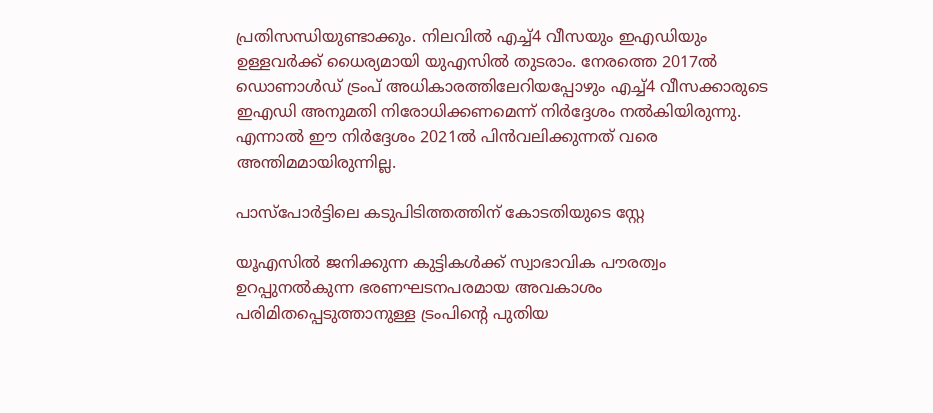പ്രതിസന്ധിയുണ്ടാക്കും. നിലവിൽ എച്ച്4 വീസയും ഇഎഡിയും ഉള്ളവർക്ക് ധൈര്യമായി യുഎസിൽ തുടരാം. നേരത്തെ 2017ൽ ഡൊണാൾഡ് ട്രംപ് അധികാരത്തിലേറിയപ്പോഴും എച്ച്4 വീസക്കാരുടെ ഇഎഡി അനുമതി നിരോധിക്കണമെന്ന് നിർദ്ദേശം നൽകിയിരുന്നു. എന്നാൽ ഈ നിർദ്ദേശം 2021ൽ പിൻവലിക്കുന്നത് വരെ അന്തിമമായിരുന്നില്ല.

പാസ്‌പോർട്ടിലെ കടുപിടിത്തത്തിന് കോടതിയുടെ സ്റ്റേ

യൂഎസിൽ ജനിക്കുന്ന കുട്ടികൾക്ക് സ്വാഭാവിക പൗരത്വം ഉറപ്പുനൽകുന്ന ഭരണഘടനപരമായ അവകാശം പരിമിതപ്പെടുത്താനുള്ള ട്രംപിന്റെ പുതിയ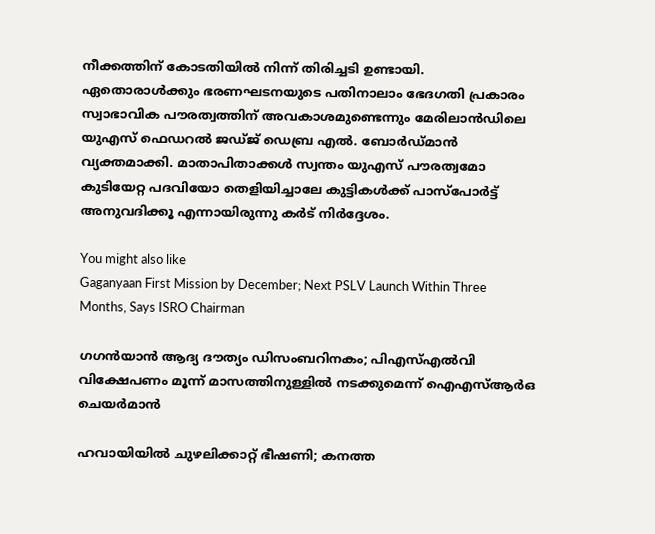നീക്കത്തിന് കോടതിയിൽ നിന്ന് തിരിച്ചടി ഉണ്ടായി. ഏതൊരാൾക്കും ഭരണഘടനയുടെ പതിനാലാം ഭേദഗതി പ്രകാരം സ്വാഭാവിക പൗരത്വത്തിന് അവകാശമുണ്ടെന്നും മേരിലാൻഡിലെ യുഎസ് ഫെഡറൽ ജഡ്ജ് ഡെബ്ര എൽ. ബോർഡ്മാൻ വ്യക്തമാക്കി. മാതാപിതാക്കൾ സ്വന്തം യുഎസ് പൗരത്വമോ കുടിയേറ്റ പദവിയോ തെളിയിച്ചാലേ കുട്ടികൾക്ക് പാസ്‌പോർട്ട് അനുവദിക്കൂ എന്നായിരുന്നു കർട് നിർദ്ദേശം.

You might also like
Gaganyaan First Mission by December; Next PSLV Launch Within Three Months, Says ISRO Chairman

ഗഗൻയാൻ ആദ്യ ദൗത്യം ഡിസംബറിനകം; പിഎസ്എൽവി വിക്ഷേപണം മൂന്ന് മാസത്തിനുള്ളിൽ നടക്കുമെന്ന് ഐഎസ്ആർഒ ചെയർമാൻ

ഹവായിയില്‍ ചുഴലിക്കാറ്റ് ഭീഷണി; കനത്ത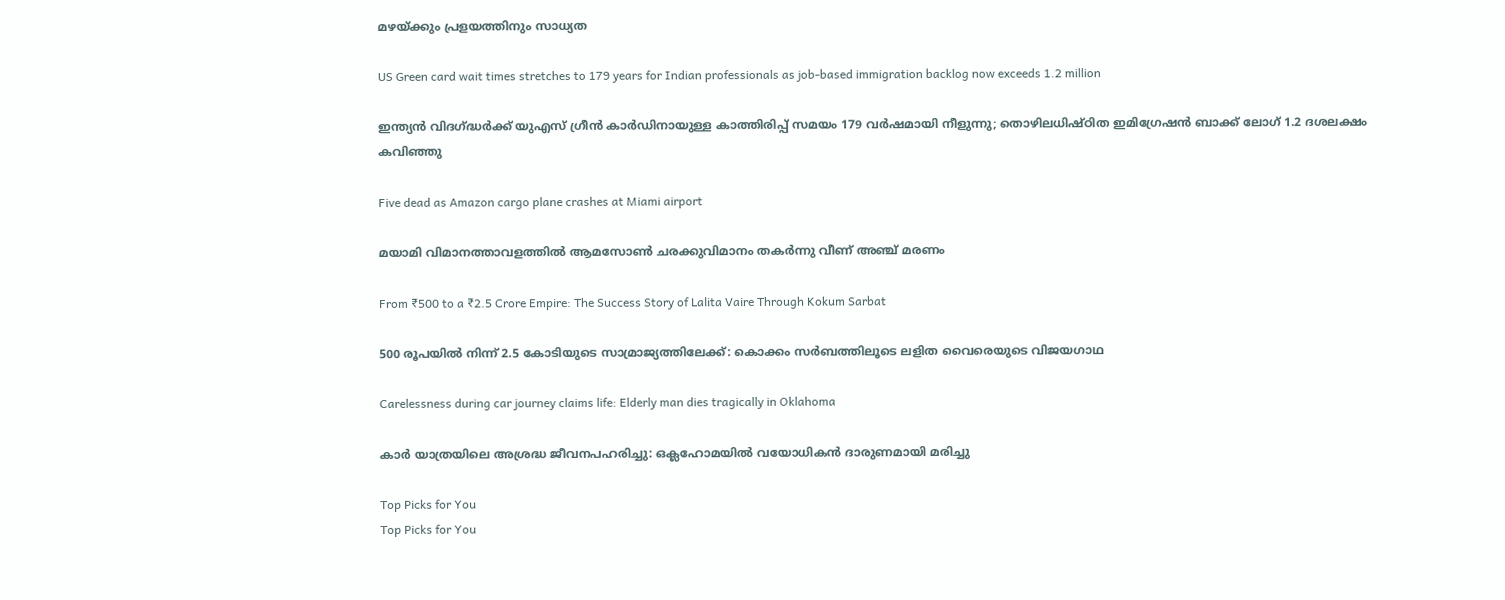മഴയ്ക്കും പ്രളയത്തിനും സാധ്യത

US Green card wait times stretches to 179 years for Indian professionals as job-based immigration backlog now exceeds 1.2 million

ഇന്ത്യൻ വിദഗ്ദ്ധർക്ക് യുഎസ് ഗ്രീൻ കാർഡിനായുള്ള കാത്തിരിപ്പ് സമയം 179 വർഷമായി നീളുന്നു; തൊഴിലധിഷ്ഠിത ഇമിഗ്രേഷൻ ബാക്ക് ലോഗ് 1.2 ദശലക്ഷം കവിഞ്ഞു

Five dead as Amazon cargo plane crashes at Miami airport

മയാമി വിമാനത്താവളത്തിൽ ആമസോൺ ചരക്കുവിമാനം തകർന്നു വീണ് അഞ്ച് മരണം

From ₹500 to a ₹2.5 Crore Empire: The Success Story of Lalita Vaire Through Kokum Sarbat

500 രൂപയിൽ നിന്ന് 2.5 കോടിയുടെ സാമ്രാജ്യത്തിലേക്ക്: കൊക്കം സർബത്തിലൂടെ ലളിത വൈരെയുടെ വിജയഗാഥ

Carelessness during car journey claims life: Elderly man dies tragically in Oklahoma

കാർ യാത്രയിലെ അശ്രദ്ധ ജീവനപഹരിച്ചു: ഒക്ലഹോമയിൽ വയോധികൻ ദാരുണമായി മരിച്ചു

Top Picks for You
Top Picks for You